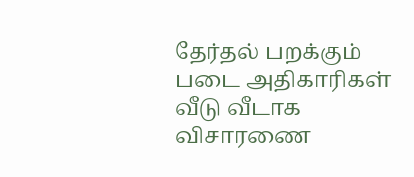தேர்தல் பறக்கும் படை அதிகாரிகள் வீடு வீடாக விசாரணை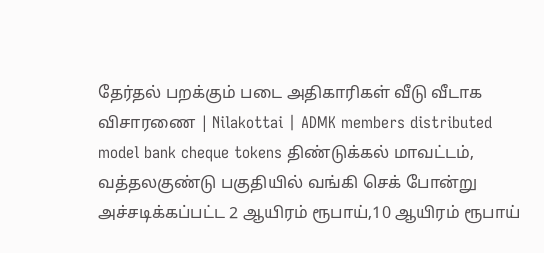தேர்தல் பறக்கும் படை அதிகாரிகள் வீடு வீடாக விசாரணை | Nilakottai | ADMK members distributed model bank cheque tokens திண்டுக்கல் மாவட்டம், வத்தலகுண்டு பகுதியில் வங்கி செக் போன்று அச்சடிக்கப்பட்ட 2 ஆயிரம் ரூபாய்,10 ஆயிரம் ரூபாய்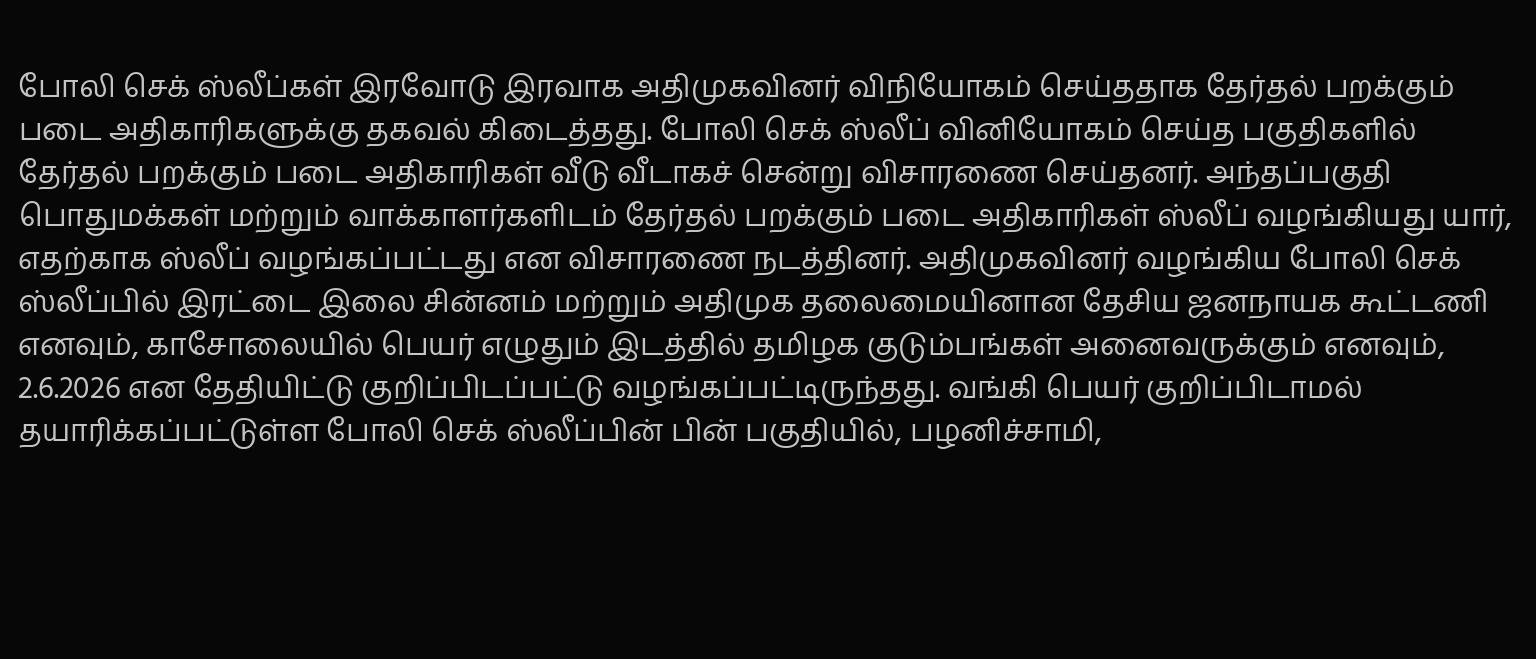போலி செக் ஸ்லீப்கள் இரவோடு இரவாக அதிமுகவினர் விநியோகம் செய்ததாக தேர்தல் பறக்கும் படை அதிகாரிகளுக்கு தகவல் கிடைத்தது. போலி செக் ஸ்லீப் வினியோகம் செய்த பகுதிகளில் தேர்தல் பறக்கும் படை அதிகாரிகள் வீடு வீடாகச் சென்று விசாரணை செய்தனர். அந்தப்பகுதி பொதுமக்கள் மற்றும் வாக்காளர்களிடம் தேர்தல் பறக்கும் படை அதிகாரிகள் ஸ்லீப் வழங்கியது யார், எதற்காக ஸ்லீப் வழங்கப்பட்டது என விசாரணை நடத்தினர். அதிமுகவினர் வழங்கிய போலி செக் ஸ்லீப்பில் இரட்டை இலை சின்னம் மற்றும் அதிமுக தலைமையினான தேசிய ஜனநாயக கூட்டணி எனவும், காசோலையில் பெயர் எழுதும் இடத்தில் தமிழக குடும்பங்கள் அனைவருக்கும் எனவும், 2.6.2026 என தேதியிட்டு குறிப்பிடப்பட்டு வழங்கப்பட்டிருந்தது. வங்கி பெயர் குறிப்பிடாமல் தயாரிக்கப்பட்டுள்ள போலி செக் ஸ்லீப்பின் பின் பகுதியில், பழனிச்சாமி,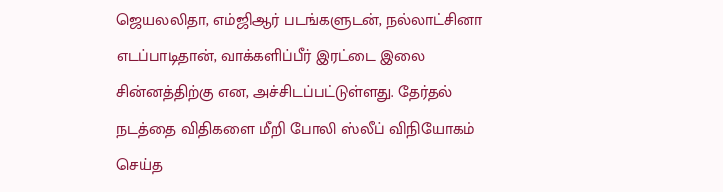ஜெயலலிதா, எம்ஜிஆர் படங்களுடன், நல்லாட்சினா எடப்பாடிதான், வாக்களிப்பீர் இரட்டை இலை சின்னத்திற்கு என, அச்சிடப்பட்டுள்ளது. தேர்தல் நடத்தை விதிகளை மீறி போலி ஸ்லீப் விநியோகம் செய்த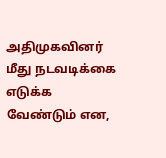அதிமுகவினர் மீது நடவடிக்கை எடுக்க வேண்டும் என,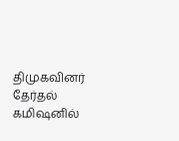திமுகவினர் தேர்தல் கமிஷனில்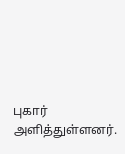புகார் அளித்துள்ளனர்.